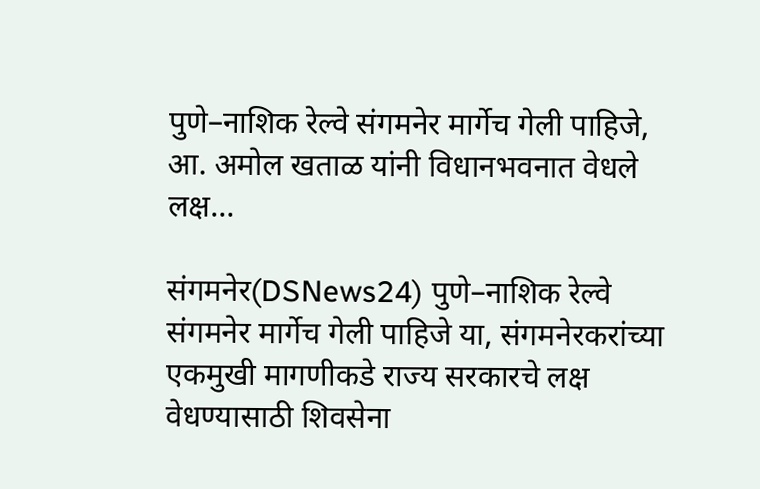पुणे–नाशिक रेल्वे संगमनेर मार्गेच गेली पाहिजे, आ. अमोल खताळ यांनी विधानभवनात वेधले लक्ष…

संगमनेर(DSNews24) पुणे–नाशिक रेल्वे संगमनेर मार्गेच गेली पाहिजे या, संगमनेरकरांच्या एकमुखी मागणीकडे राज्य सरकारचे लक्ष वेधण्यासाठी शिवसेना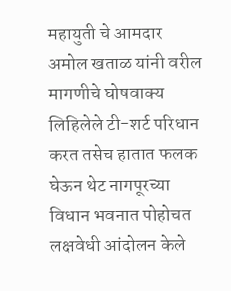महायुती चे आमदार अमोल खताळ यांनी वरील मागणीचे घोषवाक्य लिहिलेले टी-शर्ट परिधान करत तसेच हातात फलक घेऊन थेट नागपूरच्या विधान भवनात पोहोचत लक्षवेधी आंदोलन केले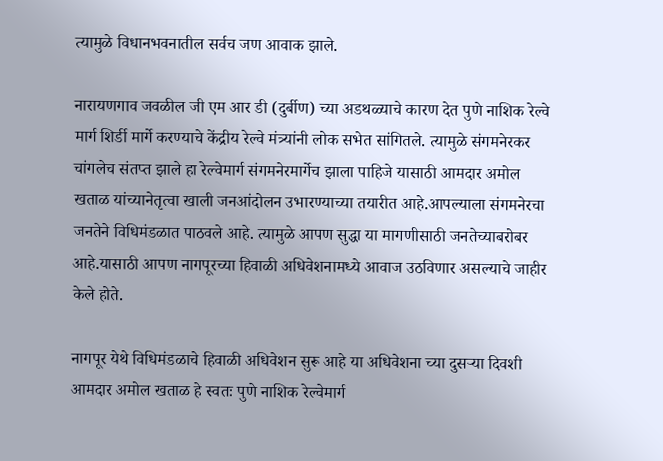त्यामुळे विधानभवनातील सर्वच जण आवाक झाले.

नारायणगाव जवळील जी एम आर डी (दुर्बीण) च्या अडथळ्याचे कारण देत पुणे नाशिक रेल्वे मार्ग शिर्डी मार्गे करण्याचे केंद्रीय रेल्वे मंत्र्यांनी लोक सभेत सांगितले. त्यामुळे संगमनेरकर चांगलेच संतप्त झाले हा रेल्वेमार्ग संगमनेरमार्गेच झाला पाहिजे यासाठी आमदार अमोल खताळ यांच्यानेतृत्वा खाली जनआंदोलन उभारण्याच्या तयारीत आहे.आपल्याला संगमनेरचा जनतेने विधिमंडळात पाठवले आहे. त्यामुळे आपण सुद्धा या मागणीसाठी जनतेच्याबरोबर आहे.यासाठी आपण नागपूरच्या हिवाळी अधिवेशनामध्ये आवाज उठविणार असल्याचे जाहीर केले होते.

नागपूर येथे विधिमंडळाचे हिवाळी अधिवेशन सुरू आहे या अधिवेशना च्या दुसऱ्या दिवशी आमदार अमोल खताळ हे स्वतः पुणे नाशिक रेल्वेमार्ग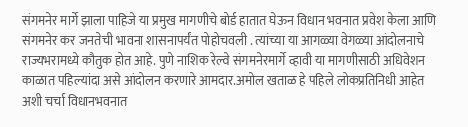संगमनेर मार्गे झाला पाहिजे या प्रमुख मागणीचे बोर्ड हातात घेऊन विधान भवनात प्रवेश केला आणि संगमनेर कर जनतेची भावना शासनापर्यंत पोहोचवली . त्यांच्या या आगळ्या वेगळ्या आंदोलनाचे राज्यभरामध्ये कौतुक होत आहे. पुणे नाशिक रेल्वे संगमनेरमार्गे व्हावी या मागणीसाठी अधिवेशन काळात पहिल्यांदा असे आंदोलन करणारे आमदार.अमोल खताळ हे पहिले लोकप्रतिनिधी आहेत अशी चर्चा विधानभवनात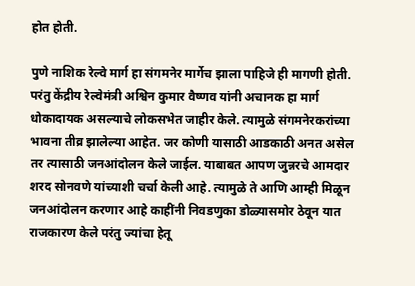होत होती.

पुणे नाशिक रेल्वे मार्ग हा संगमनेर मार्गेच झाला पाहिजे ही मागणी होती. परंतु केंद्रीय रेल्वेमंत्री अश्विन कुमार वैष्णव यांनी अचानक हा मार्ग धोकादायक असल्याचे लोकसभेत जाहीर केले. त्यामुळे संगमनेरकरांच्या भावना तीव्र झालेल्या आहेत. जर कोणी यासाठी आडकाठी अनत असेल तर त्यासाठी जनआंदोलन केले जाईल. याबाबत आपण जुन्नरचे आमदार शरद सोनवणे यांच्याशी चर्चा केली आहे. त्यामुळे ते आणि आम्ही मिळून जनआंदोलन करणार आहे काहींनी निवडणुका डोळ्यासमोर ठेवून यात राजकारण केले परंतु ज्यांचा हेतू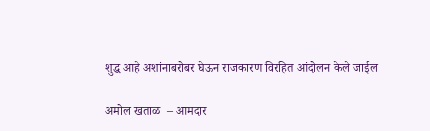शुद्ध आहे अशांनाबरोबर घेऊन राजकारण विरहित आंदोलन केले जाईल

अमोल खताळ  – आमदार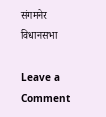संगमनेर विधानसभा

Leave a Comment